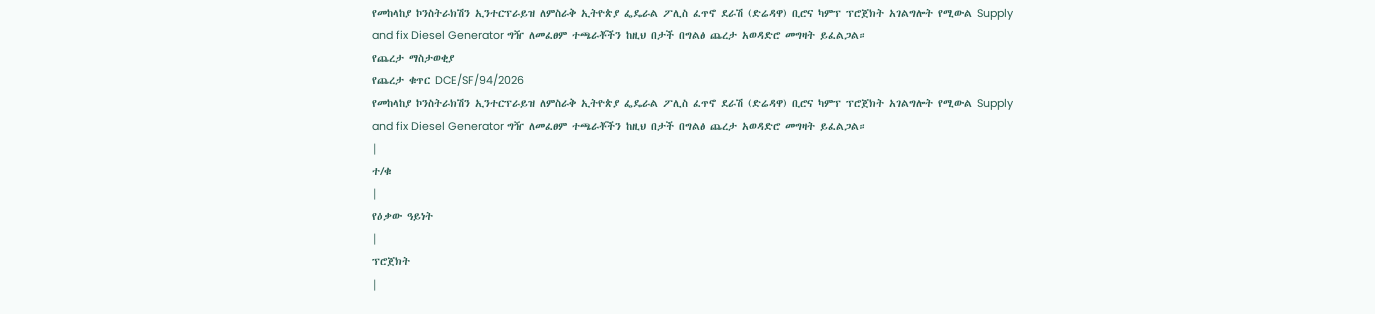የመከላከያ ኮንስትራክሽን ኢንተርፕራይዝ ለምስራቅ ኢትዮጵያ ፌዴራል ፖሊስ ፈጥኖ ደራሽ (ድሬዳዋ) ቢሮና ካምፕ ፕሮጀክት አገልግሎት የሚውል Supply and fix Diesel Generator ግዥ ለመፈፀም ተጫራቾችን ከዚህ በታች በግልፅ ጨረታ አወዳድሮ መግዛት ይፈልጋል።
የጨረታ ማስታወቂያ
የጨረታ ቁጥር DCE/SF/94/2026
የመከላከያ ኮንስትራክሽን ኢንተርፕራይዝ ለምስራቅ ኢትዮጵያ ፌዴራል ፖሊስ ፈጥኖ ደራሽ (ድሬዳዋ) ቢሮና ካምፕ ፕሮጀክት አገልግሎት የሚውል Supply and fix Diesel Generator ግዥ ለመፈፀም ተጫራቾችን ከዚህ በታች በግልፅ ጨረታ አወዳድሮ መግዛት ይፈልጋል።
|
ተ/ቁ
|
የዕቃው ዓይነት
|
ፕሮጀክት
|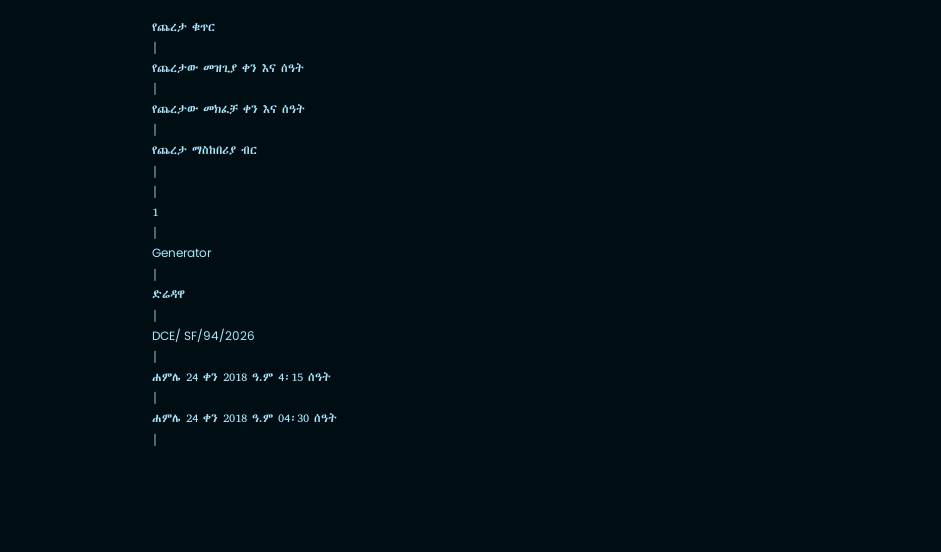የጨረታ ቁጥር
|
የጨረታው መዝጊያ ቀን እና ሰዓት
|
የጨረታው መክፈቻ ቀን እና ሰዓት
|
የጨረታ ማስከበሪያ ብር
|
|
1
|
Generator
|
ድሬዳዋ
|
DCE/ SF/94/2026
|
ሐምሌ 24 ቀን 2018 ዓ.ም 4፡15 ሰዓት
|
ሐምሌ 24 ቀን 2018 ዓ.ም 04፡30 ሰዓት
|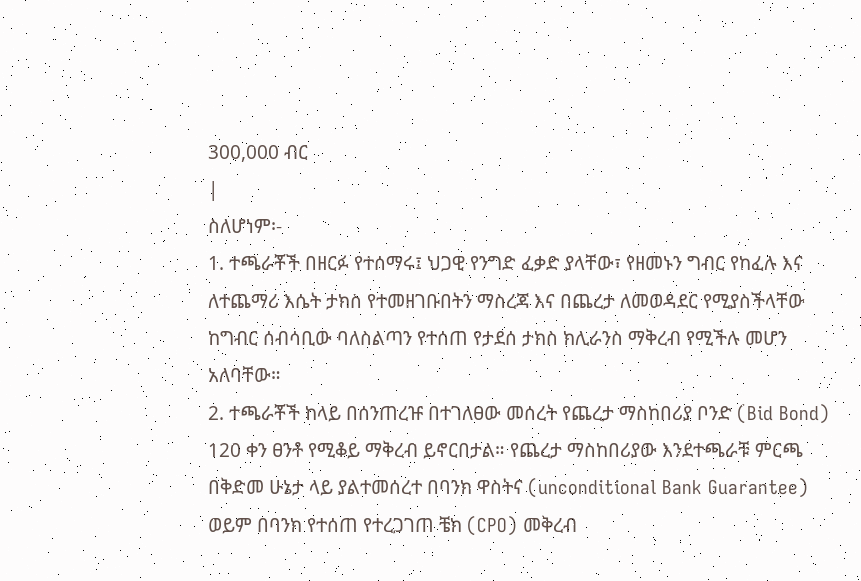300,000 ብር
|
ስለሆነም፡-
1. ተጫራቾች በዘርፉ የተሰማሩ፤ ህጋዊ የንግድ ፈቃድ ያላቸው፣ የዘመኑን ግብር የከፈሉ እና ለተጨማሪ እሴት ታክስ የተመዘገቡበትን ማስረጃ እና በጨረታ ለመወዳደር የሚያስችላቸው ከግብር ሰብሳቢው ባለስልጣን የተሰጠ የታደሰ ታክስ ክሊራንስ ማቅረብ የሚችሉ መሆን አለባቸው።
2. ተጫራቾች ከላይ በሰንጠረዡ በተገለፀው መሰረት የጨረታ ማስከበሪያ ቦንድ (Bid Bond) 120 ቀን ፀንቶ የሚቆይ ማቅረብ ይኖርበታል። የጨረታ ማስከበሪያው እንደተጫራቹ ምርጫ በቅድመ ሁኔታ ላይ ያልተመሰረተ በባንክ ዋስትና (unconditional Bank Guarantee) ወይም በባንክ የተሰጠ የተረጋገጠ ቼክ (CPO) መቅረብ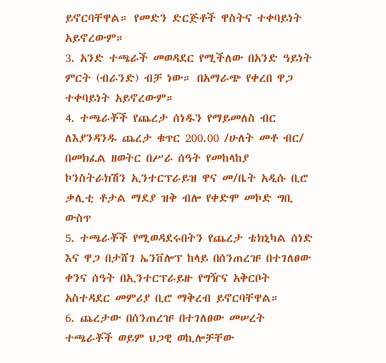ይኖርባቸዋል። የመድን ድርጅቶች ዋስትና ተቀባይነት አይኖረውም።
3. አንድ ተጫራች መወዳደር የሚችለው በአንድ ዓይነት ምርት (ብራንድ) ብቻ ነው። በአማራጭ የቀረበ ዋጋ ተቀባይነት አይኖረውም።
4. ተጫራቾች የጨረታ ሰነዱን የማይመለስ ብር ለእያንዳንዱ ጨረታ ቁጥር 200.00 /ሁለት መቶ ብር/ በመክፈል ዘወትር በሥራ ሰዓት የመከላከያ ኮንስትራክሽን ኢንተርፕራይዝ ዋና መ/ቤት አዲሱ ቢሮ ቃሊቲ ቶታል ማደያ ዝቅ ብሎ የቀድሞ መኮድ ግቢ ውስጥ
5. ተጫራቾች የሚወዳደሩበትን የጨረታ ቴክኒካል ሰነድ እና ዋጋ በታሸገ ኤንቨሎፕ ከላይ በሰንጠረዡ በተገለፀው ቀንና ሰዓት በኢንተርፕራይዙ የግዥና አቅርቦት አስተዳደር መምሪያ ቢሮ ማቅረብ ይኖርባቸዋል።
6. ጨረታው በሰንጠረዡ በተገለፀው መሠረት ተጫራቾች ወይም ህጋዊ ወኪሎቻቸው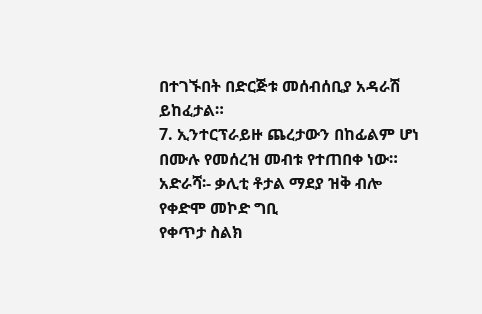በተገኙበት በድርጅቱ መሰብሰቢያ አዳራሽ ይከፈታል።
7. ኢንተርፕራይዙ ጨረታውን በከፊልም ሆነ በሙሉ የመሰረዝ መብቱ የተጠበቀ ነው።
አድራሻ፡- ቃሊቲ ቶታል ማደያ ዝቅ ብሎ የቀድሞ መኮድ ግቢ
የቀጥታ ስልክ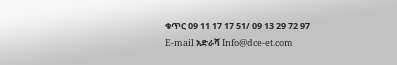ቁጥር 09 11 17 17 51/ 09 13 29 72 97
E-mail አድራሻ Info@dce-et.com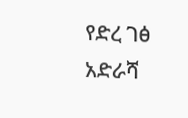የድረ ገፅ አድራሻ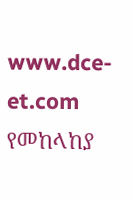www.dce-et.com
የመከላከያ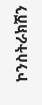ኮንስትራክሽን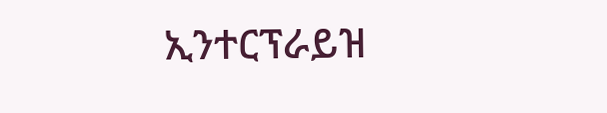ኢንተርፕራይዝ